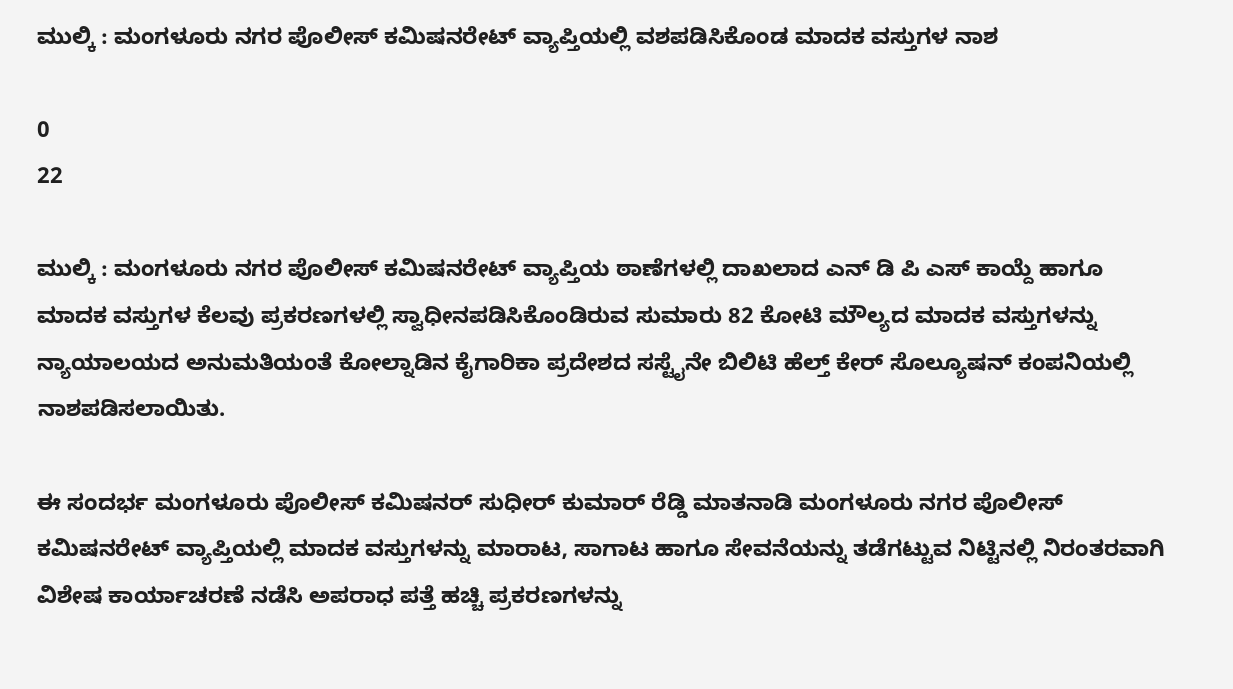ಮುಲ್ಕಿ : ಮಂಗಳೂರು ನಗರ ಪೊಲೀಸ್ ಕಮಿಷನರೇಟ್ ವ್ಯಾಪ್ತಿಯಲ್ಲಿ ವಶಪಡಿಸಿಕೊಂಡ ಮಾದಕ ವಸ್ತುಗಳ ನಾಶ

0
22

ಮುಲ್ಕಿ : ಮಂಗಳೂರು ನಗರ ಪೊಲೀಸ್ ಕಮಿಷನರೇಟ್ ವ್ಯಾಪ್ತಿಯ ಠಾಣೆಗಳಲ್ಲಿ ದಾಖಲಾದ ಎನ್ ಡಿ ಪಿ ಎಸ್ ಕಾಯ್ದೆ ಹಾಗೂ ಮಾದಕ ವಸ್ತುಗಳ ಕೆಲವು ಪ್ರಕರಣಗಳಲ್ಲಿ ಸ್ವಾಧೀನಪಡಿಸಿಕೊಂಡಿರುವ ಸುಮಾರು 82 ಕೋಟಿ ಮೌಲ್ಯದ ಮಾದಕ ವಸ್ತುಗಳನ್ನು ನ್ಯಾಯಾಲಯದ ಅನುಮತಿಯಂತೆ ಕೋಲ್ನಾಡಿನ ಕೈಗಾರಿಕಾ ಪ್ರದೇಶದ ಸಸ್ಟೈನೇ ಬಿಲಿಟಿ ಹೆಲ್ತ್ ಕೇರ್ ಸೊಲ್ಯೂಷನ್ ಕಂಪನಿಯಲ್ಲಿ ನಾಶಪಡಿಸಲಾಯಿತು.

ಈ ಸಂದರ್ಭ ಮಂಗಳೂರು ಪೊಲೀಸ್‌ ಕಮಿಷನ‌ರ್ ಸುಧೀರ್ ಕುಮಾರ್ ರೆಡ್ಡಿ ಮಾತನಾಡಿ ಮಂಗಳೂರು ನಗರ ಪೊಲೀಸ್‌ ಕಮಿಷನರೇಟ್ ವ್ಯಾಪ್ತಿಯಲ್ಲಿ ಮಾದಕ ವಸ್ತುಗಳನ್ನು ಮಾರಾಟ, ಸಾಗಾಟ ಹಾಗೂ ಸೇವನೆಯನ್ನು ತಡೆಗಟ್ಟುವ ನಿಟ್ಟಿನಲ್ಲಿ ನಿರಂತರವಾಗಿ ವಿಶೇಷ ಕಾರ್ಯಾಚರಣೆ ನಡೆಸಿ ಅಪರಾಧ ಪತ್ತೆ ಹಚ್ಚಿ ಪ್ರಕರಣಗಳನ್ನು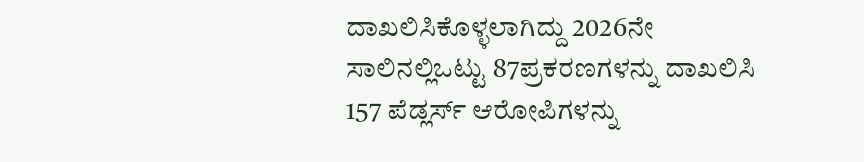ದಾಖಲಿಸಿಕೊಳ್ಳಲಾಗಿದ್ದು 2026ನೇ ಸಾಲಿನಲ್ಲಿಒಟ್ಟು 87ಪ್ರಕರಣಗಳನ್ನು ದಾಖಲಿಸಿ 157 ಪೆಡ್ಲರ್ಸ್ ಆರೋಪಿಗಳನ್ನು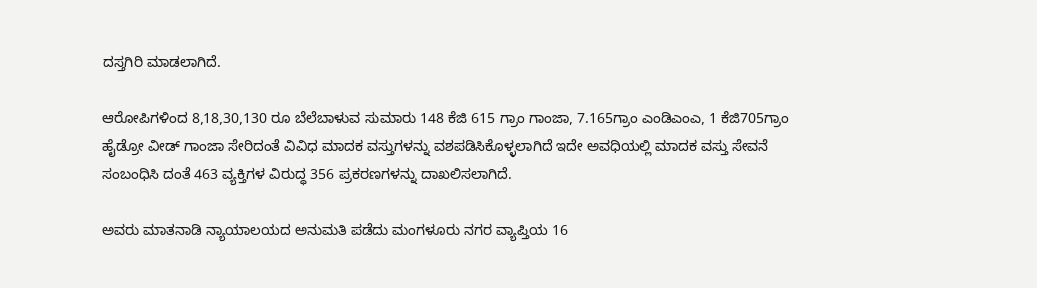ದಸ್ತಗಿರಿ ಮಾಡಲಾಗಿದೆ.

ಆರೋಪಿಗಳಿಂದ 8,18,30,130 ರೂ ಬೆಲೆಬಾಳುವ ಸುಮಾರು 148 ಕೆಜಿ 615 ಗ್ರಾಂ ಗಾಂಜಾ, 7.165ಗ್ರಾಂ ಎಂಡಿಎಂಎ, 1 ಕೆಜಿ705ಗ್ರಾಂ ಹೈಡ್ರೋ ವೀಡ್ ಗಾಂಜಾ ಸೇರಿದಂತೆ ವಿವಿಧ ಮಾದಕ ವಸ್ತುಗಳನ್ನು ವಶಪಡಿಸಿಕೊಳ್ಳಲಾಗಿದೆ ಇದೇ ಅವಧಿಯಲ್ಲಿ ಮಾದಕ ವಸ್ತು ಸೇವನೆ ಸಂಬಂಧಿಸಿ ದಂತೆ 463 ವ್ಯಕ್ತಿಗಳ ವಿರುದ್ಧ 356 ಪ್ರಕರಣಗಳನ್ನು ದಾಖಲಿಸಲಾಗಿದೆ.

ಅವರು ಮಾತನಾಡಿ ನ್ಯಾಯಾಲಯದ ಅನುಮತಿ ಪಡೆದು ಮಂಗಳೂರು ನಗರ ವ್ಯಾಪ್ತಿಯ 16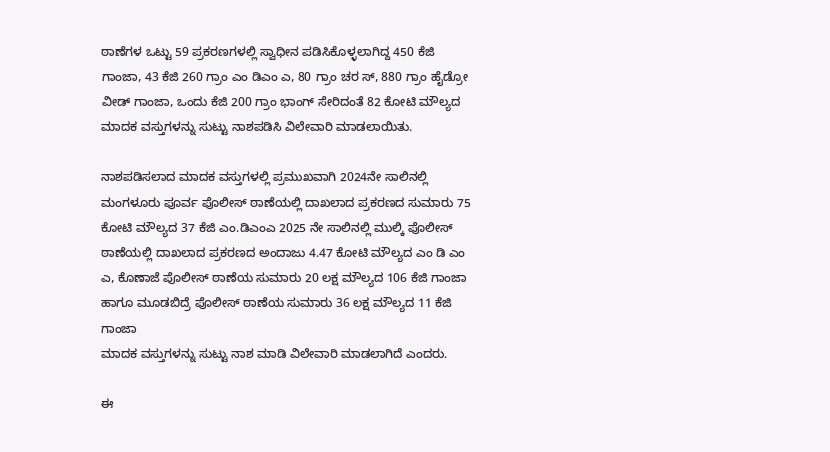ಠಾಣೆಗಳ ಒಟ್ಟು 59 ಪ್ರಕರಣಗಳಲ್ಲಿ ಸ್ವಾಧೀನ ಪಡಿಸಿಕೊಳ್ಳಲಾಗಿದ್ದ 450 ಕೆಜಿ ಗಾಂಜಾ, 43 ಕೆಜಿ 260 ಗ್ರಾಂ ಎಂ ಡಿಎಂ ಎ, 80 ಗ್ರಾಂ ಚರ ಸ್, 880 ಗ್ರಾಂ ಹೈಡ್ರೋ ವೀಡ್ ಗಾಂಜಾ, ಒಂದು ಕೆಜಿ 200 ಗ್ರಾಂ ಭಾಂಗ್ ಸೇರಿದಂತೆ 82 ಕೋಟಿ ಮೌಲ್ಯದ ಮಾದಕ ವಸ್ತುಗಳನ್ನು ಸುಟ್ಟು ನಾಶಪಡಿಸಿ ವಿಲೇವಾರಿ ಮಾಡಲಾಯಿತು.

ನಾಶಪಡಿಸಲಾದ ಮಾದಕ ವಸ್ತುಗಳಲ್ಲಿ ಪ್ರಮುಖವಾಗಿ 2024ನೇ ಸಾಲಿನಲ್ಲಿ ಮಂಗಳೂರು ಪೂರ್ವ ಪೊಲೀಸ್ ಠಾಣೆಯಲ್ಲಿ ದಾಖಲಾದ ಪ್ರಕರಣದ ಸುಮಾರು 75 ಕೋಟಿ ಮೌಲ್ಯದ 37 ಕೆಜಿ ಎಂ.ಡಿಎಂಎ 2025 ನೇ ಸಾಲಿನಲ್ಲಿ ಮುಲ್ಕಿ ಪೊಲೀಸ್ ಠಾಣೆಯಲ್ಲಿ ದಾಖಲಾದ ಪ್ರಕರಣದ ಅಂದಾಜು 4.47 ಕೋಟಿ ಮೌಲ್ಯದ ಎಂ ಡಿ ಎಂ ಎ, ಕೊಣಾಜೆ ಪೊಲೀಸ್ ಠಾಣೆಯ ಸುಮಾರು 20 ಲಕ್ಷ ಮೌಲ್ಯದ 106 ಕೆಜಿ ಗಾಂಜಾ ಹಾಗೂ ಮೂಡಬಿದ್ರೆ ಪೊಲೀಸ್ ಠಾಣೆಯ ಸುಮಾರು 36 ಲಕ್ಷ ಮೌಲ್ಯದ 11 ಕೆಜಿ ಗಾಂಜಾ
ಮಾದಕ ವಸ್ತುಗಳನ್ನು ಸುಟ್ಟು ನಾಶ ಮಾಡಿ ವಿಲೇವಾರಿ ಮಾಡಲಾಗಿದೆ ಎಂದರು.

ಈ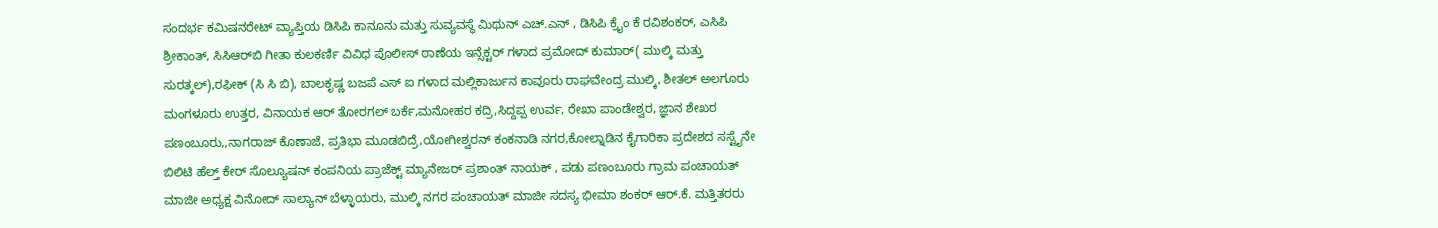ಸಂದರ್ಭ ಕಮಿಷನರೇಟ್ ವ್ಯಾಪ್ತಿಯ ಡಿಸಿಪಿ ಕಾನೂನು ಮತ್ತು ಸುವ್ಯವಸ್ಥೆ ಮಿಥುನ್ ಎಚ್.ಎನ್ , ಡಿಸಿಪಿ ಕ್ರೈಂ ಕೆ ರವಿಶಂಕ‌ರ್, ಎಸಿಪಿ ಶ್ರೀಕಾಂತ್, ಸಿಸಿಆರ್‌ಬಿ ಗೀತಾ ಕುಲಕರ್ಣಿ ವಿವಿಧ ಪೊಲೀಸ್‌ ಠಾಣೆಯ ಇನ್ಸೆಕ್ಟರ್ ಗಳಾದ ಪ್ರಮೋದ್ ಕುಮಾರ್( ಮುಲ್ಕಿ ಮತ್ತು ಸುರತ್ಕಲ್),ರಫೀಕ್ (ಸಿ ಸಿ ಬಿ), ಬಾಲಕೃಷ್ಣ ಬಜಪೆ ಎಸ್ ಐ ಗಳಾದ ಮಲ್ಲಿಕಾರ್ಜುನ ಕಾವೂರು ರಾಘವೇಂದ್ರ ಮುಲ್ಕಿ, ಶೀತಲ್ ಅಲಗೂರು ಮಂಗಳೂರು ಉತ್ತರ, ವಿನಾಯಕ ಆರ್ ತೋರಗಲ್ ಬರ್ಕೆ,ಮನೋಹರ ಕದ್ರಿ,ಸಿದ್ದಪ್ಪ ಉರ್ವ, ರೇಖಾ ಪಾಂಡೇಶ್ವರ, ಜ್ಞಾನ ಶೇಖರ ಪಣಂಬೂರು,,ನಾಗರಾಜ್ ಕೊಣಾಜೆ, ಪ್ರತಿಭಾ ಮೂಡಬಿದ್ರೆ,ಯೋಗೀಶ್ವರನ್ ಕಂಕನಾಡಿ ನಗರ,ಕೋಲ್ನಾಡಿನ ಕೈಗಾರಿಕಾ ಪ್ರದೇಶದ ಸಸ್ಟೈನೇ ಬಿಲಿಟಿ ಹೆಲ್ತ್ ಕೇರ್ ಸೊಲ್ಯೂಷನ್ ಕಂಪನಿಯ ಪ್ರಾಜೆಕ್ಟ್ ಮ್ಯಾನೇಜರ್ ಪ್ರಶಾಂತ್ ನಾಯಕ್‌ , ಪಡು ಪಣಂಬೂರು ಗ್ರಾಮ ಪಂಚಾಯತ್ ಮಾಜೀ ಅಧ್ಯಕ್ಷ ವಿನೋದ್ ಸಾಲ್ಯಾನ್ ಬೆಳ್ಳಾಯರು, ಮುಲ್ಕಿ ನಗರ ಪಂಚಾಯತ್ ಮಾಜೀ ಸದಸ್ಯ ಭೀಮಾ ಶಂಕರ್ ಆರ್.ಕೆ. ಮತ್ತಿತರರು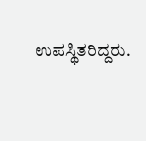ಉಪಸ್ಥಿತರಿದ್ದರು.